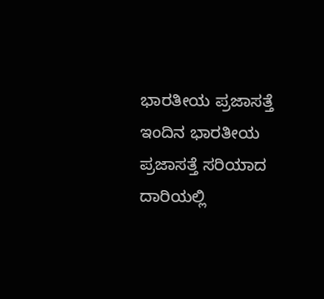ಭಾರತೀಯ ಪ್ರಜಾಸತ್ತೆ
ಇಂದಿನ ಭಾರತೀಯ ಪ್ರಜಾಸತ್ತೆ ಸರಿಯಾದ ದಾರಿಯಲ್ಲಿ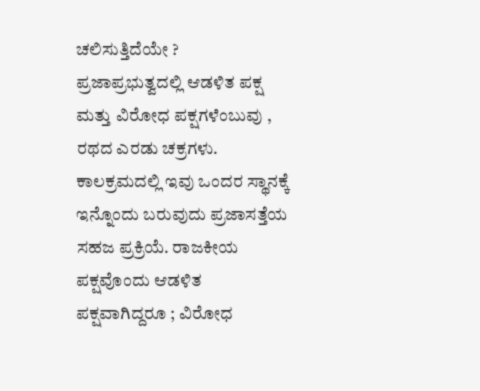ಚಲಿಸುತ್ತಿದೆಯೇ ?
ಪ್ರಜಾಪ್ರಭುತ್ವದಲ್ಲಿ ಆಡಳಿತ ಪಕ್ಷ ಮತ್ತು ವಿರೋಧ ಪಕ್ಷಗಳೆಂಬುವು , ರಥದ ಎರಡು ಚಕ್ರಗಳು. ಕಾಲಕ್ರಮದಲ್ಲಿ ಇವು ಒಂದರ ಸ್ಥಾನಕ್ಕೆ ಇನ್ನೊಂದು ಬರುವುದು ಪ್ರಜಾಸತ್ತೆಯ ಸಹಜ ಪ್ರಕ್ರಿಯೆ. ರಾಜಕೀಯ ಪಕ್ಷವೊಂದು ಆಡಳಿತ ಪಕ್ಷವಾಗಿದ್ದರೂ ; ವಿರೋಧ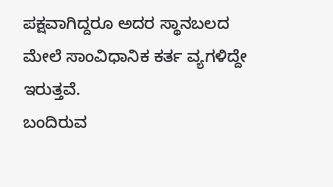ಪಕ್ಷವಾಗಿದ್ದರೂ ಅದರ ಸ್ಥಾನಬಲದ ಮೇಲೆ ಸಾಂವಿಧಾನಿಕ ಕರ್ತ ವ್ಯಗಳಿದ್ದೇ ಇರುತ್ತವೆ.
ಬಂದಿರುವ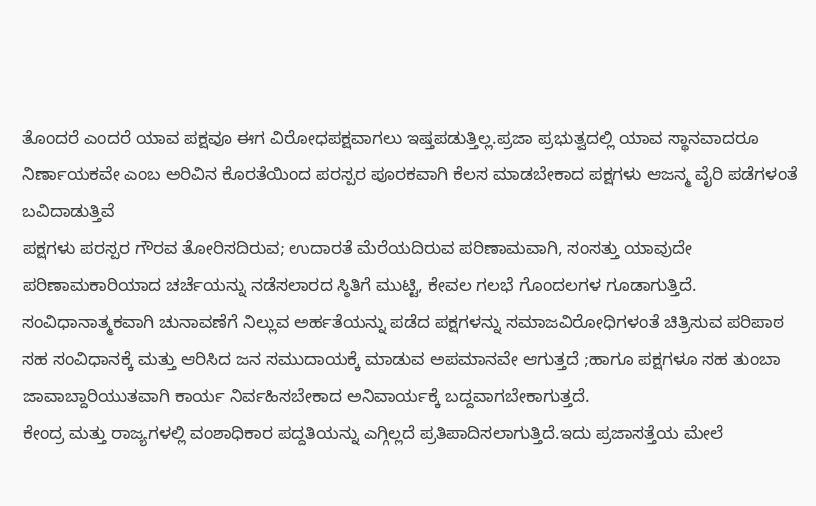ತೊಂದರೆ ಎಂದರೆ ಯಾವ ಪಕ್ಷವೂ ಈಗ ವಿರೋಧಪಕ್ಷವಾಗಲು ಇಷ್ತಪಡುತ್ತಿಲ್ಲ.ಪ್ರಜಾ ಪ್ರಭುತ್ವದಲ್ಲಿ ಯಾವ ಸ್ಥಾನವಾದರೂ ನಿರ್ಣಾಯಕವೇ ಎಂಬ ಅರಿವಿನ ಕೊರತೆಯಿಂದ ಪರಸ್ಪರ ಪೂರಕವಾಗಿ ಕೆಲಸ ಮಾಡಬೇಕಾದ ಪಕ್ಷಗಳು ಆಜನ್ಮ ವೈರಿ ಪಡೆಗಳಂತೆ ಬವಿದಾಡುತ್ತಿವೆ
ಪಕ್ಷಗಳು ಪರಸ್ಪರ ಗೌರವ ತೋರಿಸದಿರುವ; ಉದಾರತೆ ಮೆರೆಯದಿರುವ ಪರಿಣಾಮವಾಗಿ, ಸಂಸತ್ತು ಯಾವುದೇ ಪರಿಣಾಮಕಾರಿಯಾದ ಚರ್ಚೆಯನ್ನು ನಡೆಸಲಾರದ ಸ್ಠಿತಿಗೆ ಮುಟ್ಟಿ, ಕೇವಲ ಗಲಭೆ ಗೊಂದಲಗಳ ಗೂಡಾಗುತ್ತಿದೆ.
ಸಂವಿಧಾನಾತ್ಮಕವಾಗಿ ಚುನಾವಣೆಗೆ ನಿಲ್ಲುವ ಅರ್ಹತೆಯನ್ನು ಪಡೆದ ಪಕ್ಷಗಳನ್ನು ಸಮಾಜವಿರೋಧಿಗಳಂತೆ ಚಿತ್ರಿಸುವ ಪರಿಪಾಠ ಸಹ ಸಂವಿಧಾನಕ್ಕೆ ಮತ್ತು ಆರಿಸಿದ ಜನ ಸಮುದಾಯಕ್ಕೆ ಮಾಡುವ ಅಪಮಾನವೇ ಆಗುತ್ತದೆ ;ಹಾಗೂ ಪಕ್ಷಗಳೂ ಸಹ ತುಂಬಾ ಜಾವಾಬ್ದಾರಿಯುತವಾಗಿ ಕಾರ್ಯ ನಿರ್ವಹಿಸಬೇಕಾದ ಅನಿವಾರ್ಯಕ್ಕೆ ಬದ್ದವಾಗಬೇಕಾಗುತ್ತದೆ.
ಕೇಂದ್ರ ಮತ್ತು ರಾಜ್ಯಗಳಲ್ಲಿ ವಂಶಾಧಿಕಾರ ಪದ್ದತಿಯನ್ನು ಎಗ್ಗಿಲ್ಲದೆ ಪ್ರತಿಪಾದಿಸಲಾಗುತ್ತಿದೆ.ಇದು ಪ್ರಜಾಸತ್ತೆಯ ಮೇಲೆ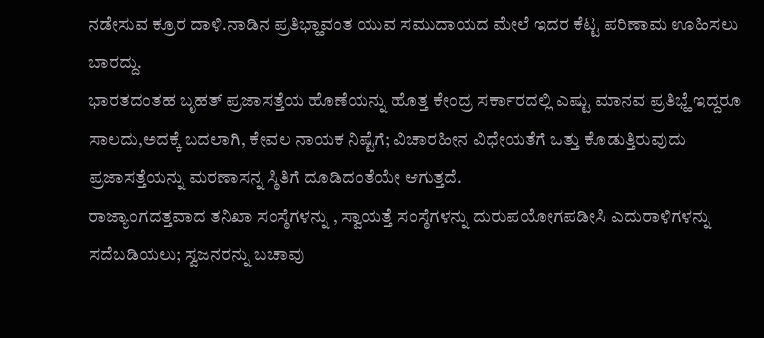ನಡೇಸುವ ಕ್ರೂರ ದಾಳಿ.ನಾಡಿನ ಪ್ರತಿಭ್ಹಾವಂತ ಯುವ ಸಮುದಾಯದ ಮೇಲೆ ಇದರ ಕೆಟ್ಟ ಪರಿಣಾಮ ಊಹಿಸಲು ಬಾರದ್ದು.
ಭಾರತದಂತಹ ಬೃಹತ್ ಪ್ರಜಾಸತ್ತೆಯ ಹೊಣೆಯನ್ನು ಹೊತ್ತ ಕೇಂದ್ರ ಸರ್ಕಾರದಲ್ಲಿ ಎಷ್ಟು ಮಾನವ ಪ್ರತಿಭ್ಹೆ ಇದ್ದರೂ ಸಾಲದು,ಅದಕ್ಕೆ ಬದಲಾಗಿ, ಕೇವಲ ನಾಯಕ ನಿಷ್ಟೆಗೆ; ವಿಚಾರಹೀನ ವಿಧೇಯತೆಗೆ ಒತ್ತು ಕೊಡುತ್ತಿರುವುದು ಪ್ರಜಾಸತ್ತೆಯನ್ನು ಮರಣಾಸನ್ನ ಸ್ಠಿತಿಗೆ ದೂಡಿದಂತೆಯೇ ಆಗುತ್ತದೆ.
ರಾಜ್ಯಾಂಗದತ್ತವಾದ ತನಿಖಾ ಸಂಸ್ಠೆಗಳನ್ನು , ಸ್ವಾಯತ್ತೆ ಸಂಸ್ಠೆಗಳನ್ನು ದುರುಪಯೋಗಪಡೀಸಿ ಎದುರಾಳಿಗಳನ್ನು ಸದೆಬಡಿಯಲು; ಸ್ವಜನರನ್ನು ಬಚಾವು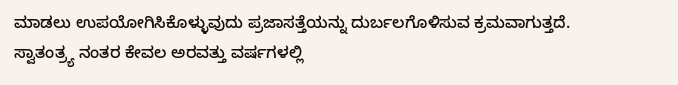ಮಾಡಲು ಉಪಯೋಗಿಸಿಕೊಳ್ಳುವುದು ಪ್ರಜಾಸತ್ತೆಯನ್ನು ದುರ್ಬಲಗೊಳಿಸುವ ಕ್ರಮವಾಗುತ್ತದೆ.
ಸ್ವಾತಂತ್ರ್ಯ ನಂತರ ಕೇವಲ ಅರವತ್ತು ವರ್ಷಗಳಲ್ಲಿ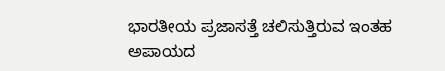ಭಾರತೀಯ ಪ್ರಜಾಸತ್ತೆ ಚಲಿಸುತ್ತಿರುವ ಇಂತಹ ಅಪಾಯದ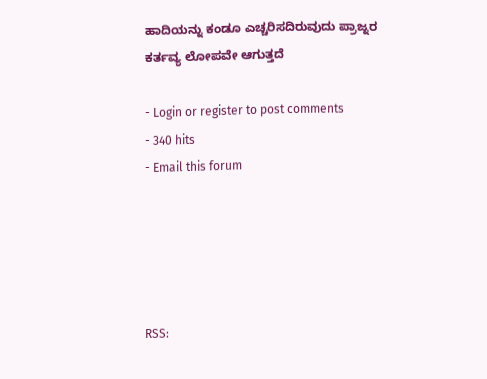ಹಾದಿಯನ್ನು ಕಂಡೂ ಎಚ್ಚರಿಸದಿರುವುದು ಪ್ರಾಜ್ನರ ಕರ್ತವ್ಯ ಲೋಪವೇ ಆಗುತ್ತದೆ

- Login or register to post comments
- 340 hits
- Email this forum





RSS: